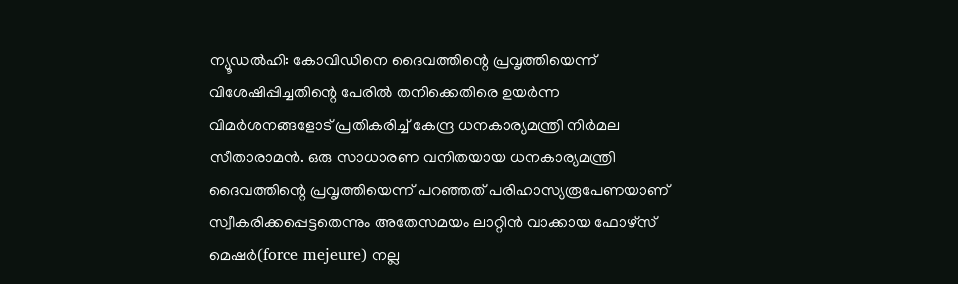ന്യൂഡൽഹി: കോവിഡിനെ ദൈവത്തിന്റെ പ്രവൃത്തിയെന്ന് വിശേഷിപ്പിച്ചതിന്റെ പേരിൽ തനിക്കെതിരെ ഉയർന്ന വിമർശനങ്ങളോട് പ്രതികരിച്ച് കേന്ദ്ര ധനകാര്യമന്ത്രി നിർമല സീതാരാമൻ. ഒരു സാധാരണ വനിതയായ ധനകാര്യമന്ത്രി ദൈവത്തിന്റെ പ്രവൃത്തിയെന്ന് പറഞ്ഞത് പരിഹാസ്യരൂപേണയാണ് സ്വീകരിക്കപ്പെട്ടതെന്നും അതേസമയം ലാറ്റിൻ വാക്കായ ഫോഴ്സ് മെഷർ(force mejeure) നല്ല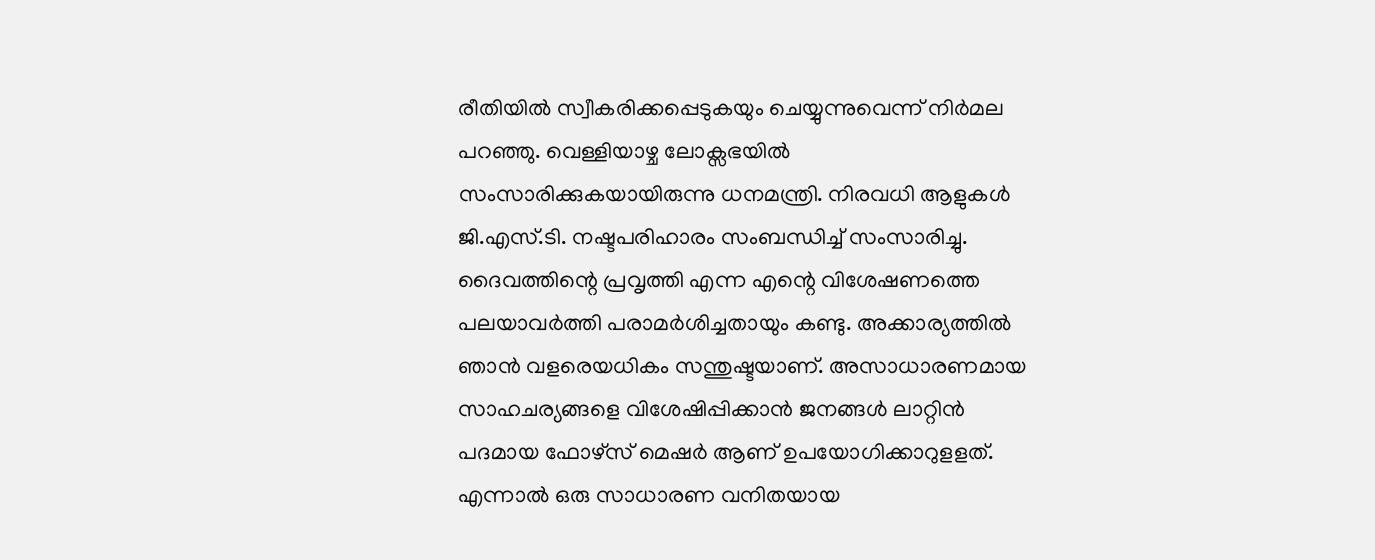രീതിയിൽ സ്വീകരിക്കപ്പെടുകയും ചെയ്യുന്നുവെന്ന് നിർമല പറഞ്ഞു. വെള്ളിയാഴ്ച ലോക്സഭയിൽ സംസാരിക്കുകയായിരുന്നു ധനമന്ത്രി. നിരവധി ആളുകൾ ജി.എസ്.ടി. നഷ്ടപരിഹാരം സംബന്ധിച്ച് സംസാരിച്ചു. ദൈവത്തിന്റെ പ്രവൃത്തി എന്ന എന്റെ വിശേഷണത്തെ പലയാവർത്തി പരാമർശിച്ചതായും കണ്ടു. അക്കാര്യത്തിൽ ഞാൻ വളരെയധികം സന്തുഷ്ടയാണ്. അസാധാരണമായ സാഹചര്യങ്ങളെ വിശേഷിപ്പിക്കാൻ ജനങ്ങൾ ലാറ്റിൻ പദമായ ഫോഴ്സ് മെഷർ ആണ് ഉപയോഗിക്കാറുളളത്. എന്നാൽ ഒരു സാധാരണ വനിതയായ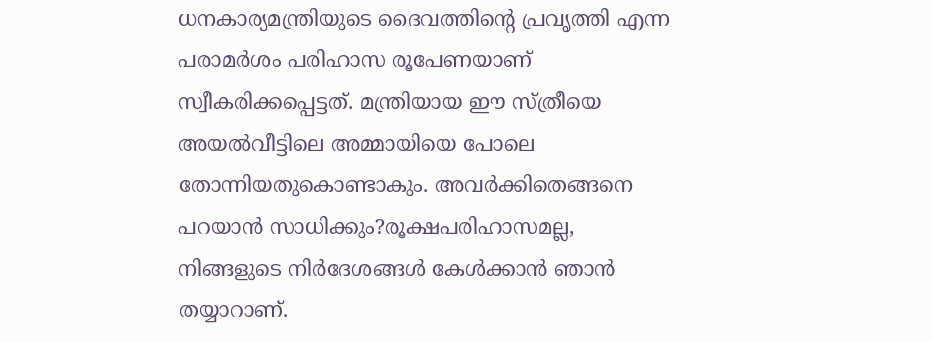ധനകാര്യമന്ത്രിയുടെ ദൈവത്തിന്റെ പ്രവൃത്തി എന്ന പരാമർശം പരിഹാസ രൂപേണയാണ് സ്വീകരിക്കപ്പെട്ടത്. മന്ത്രിയായ ഈ സ്ത്രീയെ അയൽവീട്ടിലെ അമ്മായിയെ പോലെ തോന്നിയതുകൊണ്ടാകും. അവർക്കിതെങ്ങനെ പറയാൻ സാധിക്കും?രൂക്ഷപരിഹാസമല്ല, നിങ്ങളുടെ നിർദേശങ്ങൾ കേൾക്കാൻ ഞാൻ തയ്യാറാണ്.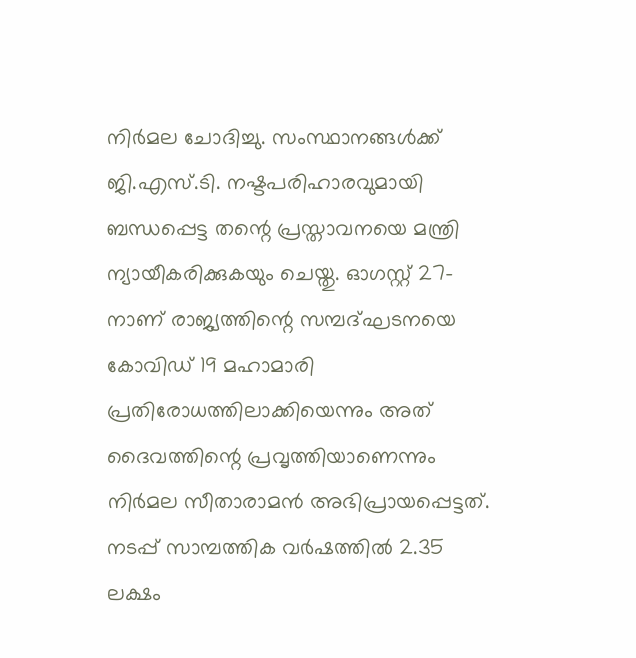നിർമല ചോദിച്ചു. സംസ്ഥാനങ്ങൾക്ക് ജി.എസ്.ടി. നഷ്ടപരിഹാരവുമായി ബന്ധപ്പെട്ട തന്റെ പ്രസ്താവനയെ മന്ത്രി ന്യായീകരിക്കുകയും ചെയ്തു. ഓഗസ്റ്റ് 27-നാണ് രാജ്യത്തിന്റെ സമ്പദ്ഘടനയെ കോവിഡ് 19 മഹാമാരി പ്രതിരോധത്തിലാക്കിയെന്നും അത് ദൈവത്തിന്റെ പ്രവൃത്തിയാണെന്നും നിർമല സീതാരാമൻ അഭിപ്രായപ്പെട്ടത്. നടപ്പ് സാമ്പത്തിക വർഷത്തിൽ 2.35 ലക്ഷം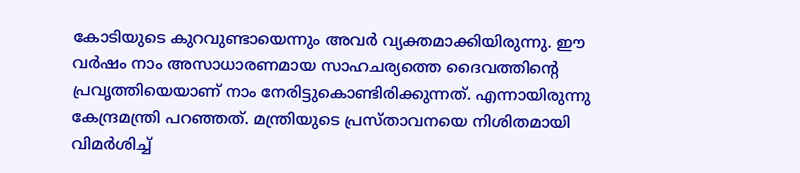കോടിയുടെ കുറവുണ്ടായെന്നും അവർ വ്യക്തമാക്കിയിരുന്നു. ഈ വർഷം നാം അസാധാരണമായ സാഹചര്യത്തെ ദൈവത്തിന്റെ പ്രവൃത്തിയെയാണ് നാം നേരിട്ടുകൊണ്ടിരിക്കുന്നത്. എന്നായിരുന്നു കേന്ദ്രമന്ത്രി പറഞ്ഞത്. മന്ത്രിയുടെ പ്രസ്താവനയെ നിശിതമായി വിമർശിച്ച്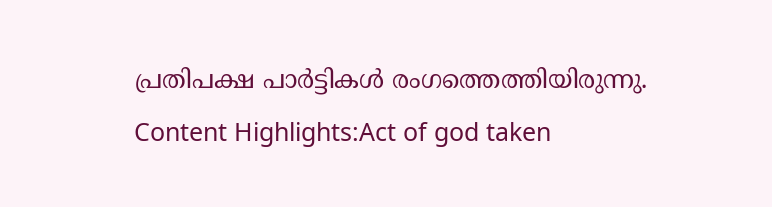പ്രതിപക്ഷ പാർട്ടികൾ രംഗത്തെത്തിയിരുന്നു. Content Highlights:Act of god taken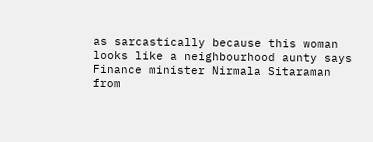as sarcastically because this woman looks like a neighbourhood aunty says Finance minister Nirmala Sitaraman
from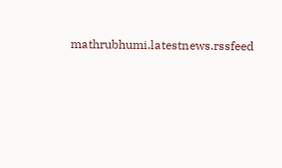mathrubhumi.latestnews.rssfeed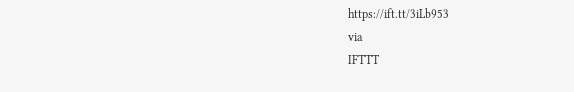https://ift.tt/3iLb953
via
IFTTT